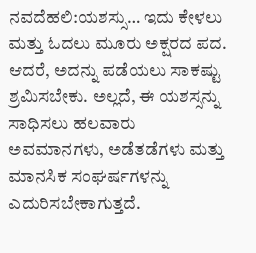ನವದೆಹಲಿ:ಯಶಸ್ಸು… ಇದು ಕೇಳಲು ಮತ್ತು ಓದಲು ಮೂರು ಅಕ್ಷರದ ಪದ. ಆದರೆ, ಅದನ್ನು ಪಡೆಯಲು ಸಾಕಷ್ಟು ಶ್ರಮಿಸಬೇಕು. ಅಲ್ಲದೆ, ಈ ಯಶಸ್ಸನ್ನು ಸಾಧಿಸಲು ಹಲವಾರು ಅವಮಾನಗಳು, ಅಡೆತಡೆಗಳು ಮತ್ತು ಮಾನಸಿಕ ಸಂಘರ್ಷಗಳನ್ನು ಎದುರಿಸಬೇಕಾಗುತ್ತದೆ.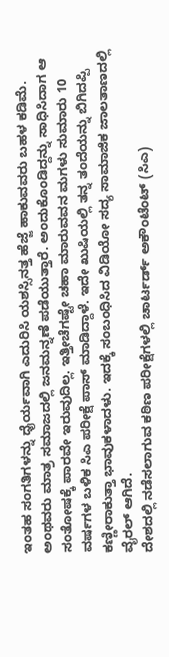ಇಂತಹ ಸಂಗತಿಗಳನ್ನು ಧೈರ್ಯವಾಗಿ ಎದುರಿಸಿ ಯಶಸ್ಸಿನತ್ತ ಹೆಜ್ಜೆ ಹಾಕುವವರು ಬಹಳ ಕಡಿಮೆ. ಅಂಥವರು ಮಾತ್ರ ಸಮಾಜದಲ್ಲಿ ಜನಮನ್ನಣೆ ಪಡೆಯುತ್ತಾರೆ. ಅಂದುಕೊಂಡಿದ್ದನ್ನು ಸಾಧಿಸಿದಾಗ ಆ ಸಂತೋಷಕ್ಕೆ ಪಾರವೇ ಇರುವುದಿಲ್ಲ. ಇತ್ತೀಚೆಗಷ್ಟೇ ಚಹಾ ಮಾರುವವನ ಮಗಳು ಸುಮಾರು 10 ವರ್ಷಗಳ ಬಳಿಕ ಸಿಎ ಪರೀಕ್ಷೆ ಪಾಸ್ ಮಾಡಿದ್ದಾಳೆ. ಇದೇ ಖುಷಿಯಲ್ಲಿ ತನ್ನ ತಂದೆಯನ್ನು ಬಿಗಿದಪ್ಪಿ ಕಣ್ಣೀರಾಕುತ್ತಾ ಭಾವುಕಳಾದಳು. ಇದಕ್ಕೆ ಸಂಬಂಧಿಸಿದ ವಿಡಿಯೋ ಸದ್ಯ ಸಾಮಾಜಿಕ ಜಾಲತಾಣದಲ್ಲಿ ವೈರಲ್ ಆಗಿದೆ.
ದೇಶದಲ್ಲಿ ನಡೆಸಲಾಗುವ ಕಠಿಣ ಪರೀಕ್ಷೆಗಳಲ್ಲಿ ಚಾರ್ಟರ್ಡ್ ಅಕೌಂಟೆಂಟ್ (ಸಿಎ)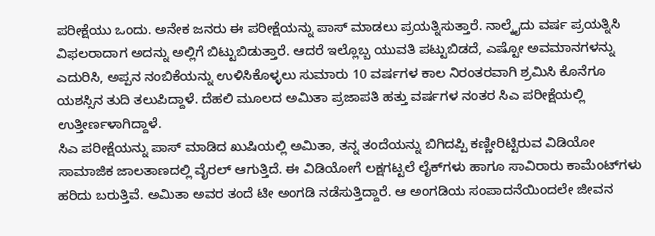ಪರೀಕ್ಷೆಯು ಒಂದು. ಅನೇಕ ಜನರು ಈ ಪರೀಕ್ಷೆಯನ್ನು ಪಾಸ್ ಮಾಡಲು ಪ್ರಯತ್ನಿಸುತ್ತಾರೆ. ನಾಲ್ಕೈದು ವರ್ಷ ಪ್ರಯತ್ನಿಸಿ ವಿಫಲರಾದಾಗ ಅದನ್ನು ಅಲ್ಲಿಗೆ ಬಿಟ್ಟುಬಿಡುತ್ತಾರೆ. ಆದರೆ ಇಲ್ಲೊಬ್ಬ ಯುವತಿ ಪಟ್ಟುಬಿಡದೆ, ಎಷ್ಟೋ ಅವಮಾನಗಳನ್ನು ಎದುರಿಸಿ, ಅಪ್ಪನ ನಂಬಿಕೆಯನ್ನು ಉಳಿಸಿಕೊಳ್ಳಲು ಸುಮಾರು 10 ವರ್ಷಗಳ ಕಾಲ ನಿರಂತರವಾಗಿ ಶ್ರಮಿಸಿ ಕೊನೆಗೂ ಯಶಸ್ಸಿನ ತುದಿ ತಲುಪಿದ್ದಾಳೆ. ದೆಹಲಿ ಮೂಲದ ಅಮಿತಾ ಪ್ರಜಾಪತಿ ಹತ್ತು ವರ್ಷಗಳ ನಂತರ ಸಿಎ ಪರೀಕ್ಷೆಯಲ್ಲಿ ಉತ್ತೀರ್ಣಳಾಗಿದ್ದಾಳೆ.
ಸಿಎ ಪರೀಕ್ಷೆಯನ್ನು ಪಾಸ್ ಮಾಡಿದ ಖುಷಿಯಲ್ಲಿ ಅಮಿತಾ, ತನ್ನ ತಂದೆಯನ್ನು ಬಿಗಿದಪ್ಪಿ ಕಣ್ಣೀರಿಟ್ಟಿರುವ ವಿಡಿಯೋ ಸಾಮಾಜಿಕ ಜಾಲತಾಣದಲ್ಲಿ ವೈರಲ್ ಆಗುತ್ತಿದೆ. ಈ ವಿಡಿಯೋಗೆ ಲಕ್ಷಗಟ್ಟಲೆ ಲೈಕ್‌ಗಳು ಹಾಗೂ ಸಾವಿರಾರು ಕಾಮೆಂಟ್‌ಗಳು ಹರಿದು ಬರುತ್ತಿವೆ. ಅಮಿತಾ ಅವರ ತಂದೆ ಟೀ ಅಂಗಡಿ ನಡೆಸುತ್ತಿದ್ದಾರೆ. ಆ ಅಂಗಡಿಯ ಸಂಪಾದನೆಯಿಂದಲೇ ಜೀವನ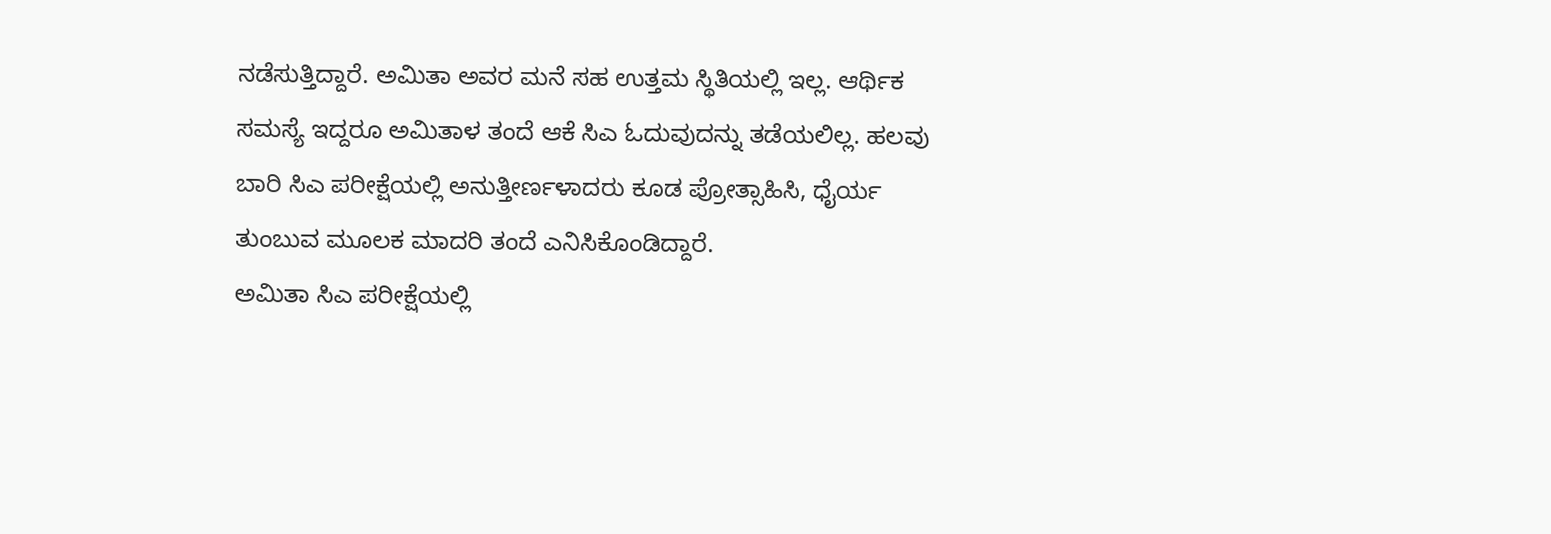ನಡೆಸುತ್ತಿದ್ದಾರೆ. ಅಮಿತಾ ಅವರ ಮನೆ ಸಹ ಉತ್ತಮ ಸ್ಥಿತಿಯಲ್ಲಿ ಇಲ್ಲ. ಆರ್ಥಿಕ ಸಮಸ್ಯೆ ಇದ್ದರೂ ಅಮಿತಾಳ ತಂದೆ ಆಕೆ ಸಿಎ ಓದುವುದನ್ನು ತಡೆಯಲಿಲ್ಲ. ಹಲವು ಬಾರಿ ಸಿಎ ಪರೀಕ್ಷೆಯಲ್ಲಿ ಅನುತ್ತೀರ್ಣಳಾದರು ಕೂಡ ಪ್ರೋತ್ಸಾಹಿಸಿ, ಧೈರ್ಯ ತುಂಬುವ ಮೂಲಕ ಮಾದರಿ ತಂದೆ ಎನಿಸಿಕೊಂಡಿದ್ದಾರೆ.
ಅಮಿತಾ ಸಿಎ ಪರೀಕ್ಷೆಯಲ್ಲಿ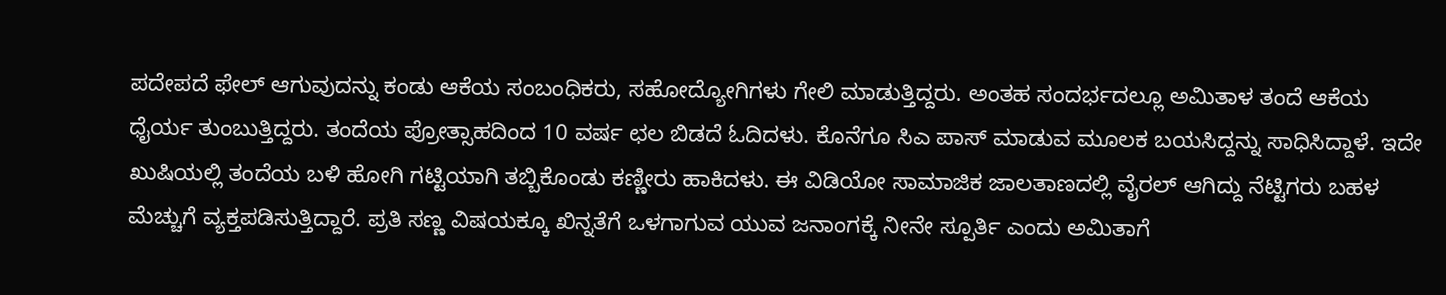ಪದೇಪದೆ ಫೇಲ್ ಆಗುವುದನ್ನು ಕಂಡು ಆಕೆಯ ಸಂಬಂಧಿಕರು, ಸಹೋದ್ಯೋಗಿಗಳು ಗೇಲಿ ಮಾಡುತ್ತಿದ್ದರು. ಅಂತಹ ಸಂದರ್ಭದಲ್ಲೂ ಅಮಿತಾಳ ತಂದೆ ಆಕೆಯ ಧೈರ್ಯ ತುಂಬುತ್ತಿದ್ದರು. ತಂದೆಯ ಪ್ರೋತ್ಸಾಹದಿಂದ 10 ವರ್ಷ ಛಲ ಬಿಡದೆ ಓದಿದಳು. ಕೊನೆಗೂ ಸಿಎ ಪಾಸ್ ಮಾಡುವ ಮೂಲಕ ಬಯಸಿದ್ದನ್ನು ಸಾಧಿಸಿದ್ದಾಳೆ. ಇದೇ ಖುಷಿಯಲ್ಲಿ ತಂದೆಯ ಬಳಿ ಹೋಗಿ ಗಟ್ಟಿಯಾಗಿ ತಬ್ಬಿಕೊಂಡು ಕಣ್ಣೀರು ಹಾಕಿದಳು. ಈ ವಿಡಿಯೋ ಸಾಮಾಜಿಕ ಜಾಲತಾಣದಲ್ಲಿ ವೈರಲ್ ಆಗಿದ್ದು ನೆಟ್ಟಿಗರು ಬಹಳ ಮೆಚ್ಚುಗೆ ವ್ಯಕ್ತಪಡಿಸುತ್ತಿದ್ದಾರೆ. ಪ್ರತಿ ಸಣ್ಣ ವಿಷಯಕ್ಕೂ ಖಿನ್ನತೆಗೆ ಒಳಗಾಗುವ ಯುವ ಜನಾಂಗಕ್ಕೆ ನೀನೇ ಸ್ಪೂರ್ತಿ ಎಂದು ಅಮಿತಾಗೆ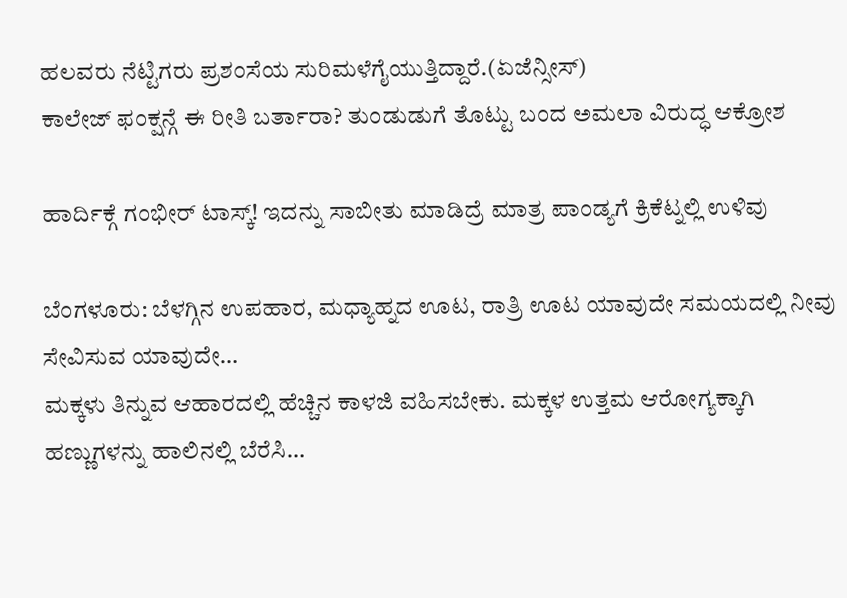ಹಲವರು ನೆಟ್ಟಿಗರು ಪ್ರಶಂಸೆಯ ಸುರಿಮಳೆಗೈಯುತ್ತಿದ್ದಾರೆ.(ಏಜೆನ್ಸೀಸ್)
ಕಾಲೇಜ್ ಫಂಕ್ಷನ್ಗೆ ಈ ರೀತಿ ಬರ್ತಾರಾ? ತುಂಡುಡುಗೆ ತೊಟ್ಟು ಬಂದ ಅಮಲಾ ವಿರುದ್ಧ ಆಕ್ರೋಶ

ಹಾರ್ದಿಕ್ಗೆ ಗಂಭೀರ್ ಟಾಸ್ಕ್! ಇದನ್ನು ಸಾಬೀತು ಮಾಡಿದ್ರೆ ಮಾತ್ರ ಪಾಂಡ್ಯಗೆ ಕ್ರಿಕೆಟ್ನಲ್ಲಿ ಉಳಿವು

ಬೆಂಗಳೂರು: ಬೆಳಗ್ಗಿನ ಉಪಹಾರ, ಮಧ್ಯಾಹ್ನದ ಊಟ, ರಾತ್ರಿ ಊಟ ಯಾವುದೇ ಸಮಯದಲ್ಲಿ ನೀವು ಸೇವಿಸುವ ಯಾವುದೇ…
ಮಕ್ಕಳು ತಿನ್ನುವ ಆಹಾರದಲ್ಲಿ ಹೆಚ್ಚಿನ ಕಾಳಜಿ ವಹಿಸಬೇಕು. ಮಕ್ಕಳ ಉತ್ತಮ ಆರೋಗ್ಯಕ್ಕಾಗಿ ಹಣ್ಣುಗಳನ್ನು ಹಾಲಿನಲ್ಲಿ ಬೆರೆಸಿ…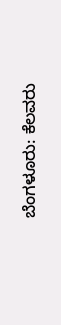ಬೆಂಗಳೂರು: ಕೆಲವರು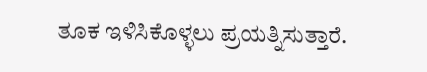ತೂಕ ಇಳಿಸಿಕೊಳ್ಳಲು ಪ್ರಯತ್ನಿಸುತ್ತಾರೆ.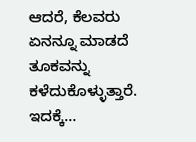ಆದರೆ, ಕೆಲವರು ಏನನ್ನೂ ಮಾಡದೆ ತೂಕವನ್ನು ಕಳೆದುಕೊಳ್ಳುತ್ತಾರೆ. ಇದಕ್ಕೆ…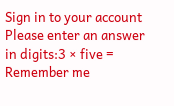Sign in to your account
Please enter an answer in digits:3 × five =
Remember me